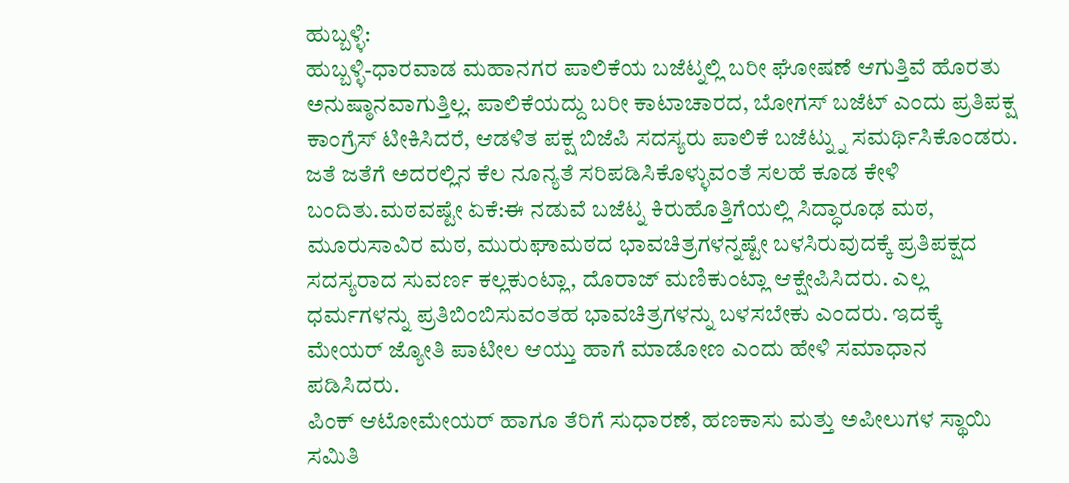ಹುಬ್ಬಳ್ಳಿ:
ಹುಬ್ಬಳ್ಳಿ-ಧಾರವಾಡ ಮಹಾನಗರ ಪಾಲಿಕೆಯ ಬಜೆಟ್ನಲ್ಲಿ ಬರೀ ಘೋಷಣೆ ಆಗುತ್ತಿವೆ ಹೊರತು ಅನುಷ್ಠಾನವಾಗುತ್ತಿಲ್ಲ. ಪಾಲಿಕೆಯದ್ದು ಬರೀ ಕಾಟಾಚಾರದ, ಬೋಗಸ್ ಬಜೆಟ್ ಎಂದು ಪ್ರತಿಪಕ್ಷ ಕಾಂಗ್ರೆಸ್ ಟೀಕಿಸಿದರೆ, ಆಡಳಿತ ಪಕ್ಷ ಬಿಜೆಪಿ ಸದಸ್ಯರು ಪಾಲಿಕೆ ಬಜೆಟ್ನ್ನು ಸಮರ್ಥಿಸಿಕೊಂಡರು. ಜತೆ ಜತೆಗೆ ಅದರಲ್ಲಿನ ಕೆಲ ನೂನ್ಯತೆ ಸರಿಪಡಿಸಿಕೊಳ್ಳುವಂತೆ ಸಲಹೆ ಕೂಡ ಕೇಳಿ ಬಂದಿತು.ಮಠವಷ್ಟೇ ಏಕೆ:ಈ ನಡುವೆ ಬಜೆಟ್ನ ಕಿರುಹೊತ್ತಿಗೆಯಲ್ಲಿ ಸಿದ್ಧಾರೂಢ ಮಠ, ಮೂರುಸಾವಿರ ಮಠ, ಮುರುಘಾಮಠದ ಭಾವಚಿತ್ರಗಳನ್ನಷ್ಟೇ ಬಳಸಿರುವುದಕ್ಕೆ ಪ್ರತಿಪಕ್ಷದ ಸದಸ್ಯರಾದ ಸುವರ್ಣ ಕಲ್ಲಕುಂಟ್ಲಾ, ದೊರಾಜ್ ಮಣಿಕುಂಟ್ಲಾ ಆಕ್ಷೇಪಿಸಿದರು. ಎಲ್ಲ ಧರ್ಮಗಳನ್ನು ಪ್ರತಿಬಿಂಬಿಸುವಂತಹ ಭಾವಚಿತ್ರಗಳನ್ನು ಬಳಸಬೇಕು ಎಂದರು. ಇದಕ್ಕೆ ಮೇಯರ್ ಜ್ಯೋತಿ ಪಾಟೀಲ ಆಯ್ತು ಹಾಗೆ ಮಾಡೋಣ ಎಂದು ಹೇಳಿ ಸಮಾಧಾನ ಪಡಿಸಿದರು.
ಪಿಂಕ್ ಆಟೋಮೇಯರ್ ಹಾಗೂ ತೆರಿಗೆ ಸುಧಾರಣೆ, ಹಣಕಾಸು ಮತ್ತು ಅಪೀಲುಗಳ ಸ್ಥಾಯಿ ಸಮಿತಿ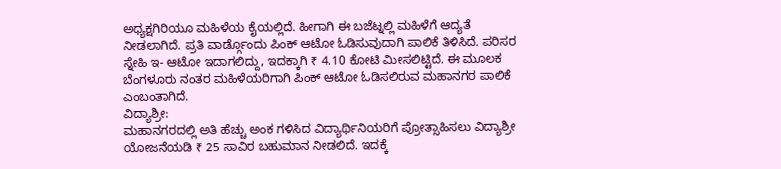ಅಧ್ಯಕ್ಷಗಿರಿಯೂ ಮಹಿಳೆಯ ಕೈಯಲ್ಲಿದೆ. ಹೀಗಾಗಿ ಈ ಬಜೆಟ್ನಲ್ಲಿ ಮಹಿಳೆಗೆ ಆದ್ಯತೆ ನೀಡಲಾಗಿದೆ. ಪ್ರತಿ ವಾರ್ಡ್ಗೊಂದು ಪಿಂಕ್ ಆಟೋ ಓಡಿಸುವುದಾಗಿ ಪಾಲಿಕೆ ತಿಳಿಸಿದೆ. ಪರಿಸರ ಸ್ನೇಹಿ ಇ- ಆಟೋ ಇದಾಗಲಿದ್ದು, ಇದಕ್ಕಾಗಿ ₹ 4.10 ಕೋಟಿ ಮೀಸಲಿಟ್ಟಿದೆ. ಈ ಮೂಲಕ ಬೆಂಗಳೂರು ನಂತರ ಮಹಿಳೆಯರಿಗಾಗಿ ಪಿಂಕ್ ಆಟೋ ಓಡಿಸಲಿರುವ ಮಹಾನಗರ ಪಾಲಿಕೆ ಎಂಬಂತಾಗಿದೆ.
ವಿದ್ಯಾಶ್ರೀ:
ಮಹಾನಗರದಲ್ಲಿ ಅತಿ ಹೆಚ್ಚು ಅಂಕ ಗಳಿಸಿದ ವಿದ್ಯಾರ್ಥಿನಿಯರಿಗೆ ಪ್ರೋತ್ಸಾಹಿಸಲು ವಿದ್ಯಾಶ್ರೀ ಯೋಜನೆಯಡಿ ₹ 25 ಸಾವಿರ ಬಹುಮಾನ ನೀಡಲಿದೆ. ಇದಕ್ಕೆ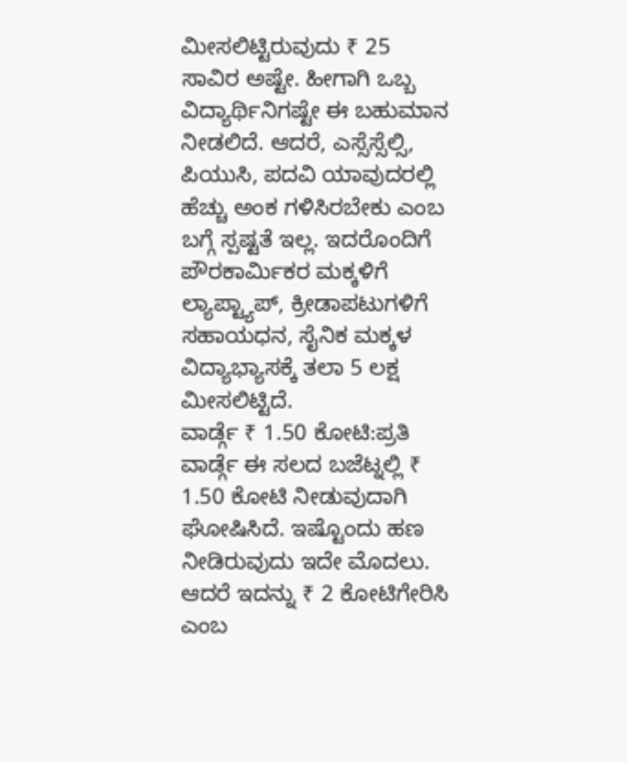ಮೀಸಲಿಟ್ಟಿರುವುದು ₹ 25 ಸಾವಿರ ಅಷ್ಟೇ. ಹೀಗಾಗಿ ಒಬ್ಬ ವಿದ್ಯಾರ್ಥಿನಿಗಷ್ಟೇ ಈ ಬಹುಮಾನ ನೀಡಲಿದೆ. ಆದರೆ, ಎಸ್ಸೆಸ್ಸೆಲ್ಸಿ, ಪಿಯುಸಿ, ಪದವಿ ಯಾವುದರಲ್ಲಿ ಹೆಚ್ಚು ಅಂಕ ಗಳಿಸಿರಬೇಕು ಎಂಬ ಬಗ್ಗೆ ಸ್ಪಷ್ಟತೆ ಇಲ್ಲ. ಇದರೊಂದಿಗೆ ಪೌರಕಾರ್ಮಿಕರ ಮಕ್ಕಳಿಗೆ ಲ್ಯಾಪ್ಟ್ಯಾಪ್, ಕ್ರೀಡಾಪಟುಗಳಿಗೆ ಸಹಾಯಧನ, ಸೈನಿಕ ಮಕ್ಕಳ ವಿದ್ಯಾಭ್ಯಾಸಕ್ಕೆ ತಲಾ 5 ಲಕ್ಷ ಮೀಸಲಿಟ್ಟಿದೆ.
ವಾರ್ಡ್ಗೆ ₹ 1.50 ಕೋಟಿ:ಪ್ರತಿ ವಾರ್ಡ್ಗೆ ಈ ಸಲದ ಬಜೆಟ್ನಲ್ಲಿ ₹ 1.50 ಕೋಟಿ ನೀಡುವುದಾಗಿ ಘೋಷಿಸಿದೆ. ಇಷ್ಟೊಂದು ಹಣ ನೀಡಿರುವುದು ಇದೇ ಮೊದಲು. ಆದರೆ ಇದನ್ನು ₹ 2 ಕೋಟಿಗೇರಿಸಿ ಎಂಬ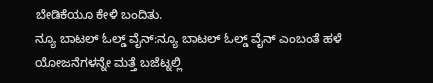ಬೇಡಿಕೆಯೂ ಕೇಳಿ ಬಂದಿತು.
ನ್ಯೂ ಬಾಟಲ್ ಓಲ್ಡ್ ವೈನ್:ನ್ಯೂ ಬಾಟಲ್ ಓಲ್ಡ್ ವೈನ್ ಎಂಬಂತೆ ಹಳೆ ಯೋಜನೆಗಳನ್ನೇ ಮತ್ತೆ ಬಜೆಟ್ನಲ್ಲಿ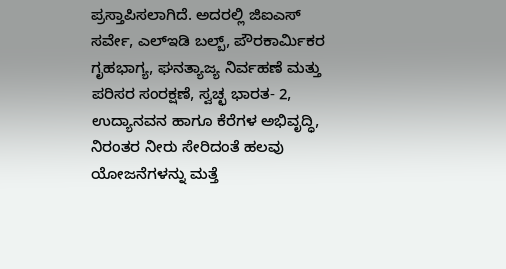ಪ್ರಸ್ತಾಪಿಸಲಾಗಿದೆ. ಅದರಲ್ಲಿ ಜಿಐಎಸ್ ಸರ್ವೇ, ಎಲ್ಇಡಿ ಬಲ್ಬ್, ಪೌರಕಾರ್ಮಿಕರ ಗೃಹಭಾಗ್ಯ, ಘನತ್ಯಾಜ್ಯ ನಿರ್ವಹಣೆ ಮತ್ತು ಪರಿಸರ ಸಂರಕ್ಷಣೆ, ಸ್ವಚ್ಛ ಭಾರತ- 2, ಉದ್ಯಾನವನ ಹಾಗೂ ಕೆರೆಗಳ ಅಭಿವೃದ್ಧಿ, ನಿರಂತರ ನೀರು ಸೇರಿದಂತೆ ಹಲವು ಯೋಜನೆಗಳನ್ನು ಮತ್ತೆ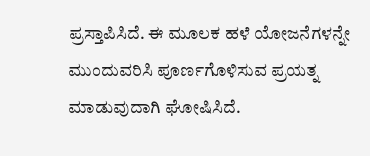ಪ್ರಸ್ತಾಪಿಸಿದೆ. ಈ ಮೂಲಕ ಹಳೆ ಯೋಜನೆಗಳನ್ನೇ ಮುಂದುವರಿಸಿ ಪೂರ್ಣಗೊಳಿಸುವ ಪ್ರಯತ್ನ ಮಾಡುವುದಾಗಿ ಘೋಷಿಸಿದೆ.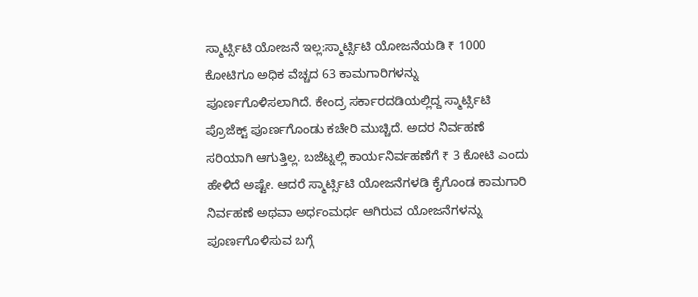ಸ್ಮಾರ್ಟ್ಸಿಟಿ ಯೋಜನೆ ಇಲ್ಲ:ಸ್ಮಾರ್ಟ್ಸಿಟಿ ಯೋಜನೆಯಡಿ ₹ 1000 ಕೋಟಿಗೂ ಅಧಿಕ ವೆಚ್ಚದ 63 ಕಾಮಗಾರಿಗಳನ್ನು ಪೂರ್ಣಗೊಳಿಸಲಾಗಿದೆ. ಕೇಂದ್ರ ಸರ್ಕಾರದಡಿಯಲ್ಲಿದ್ದ ಸ್ಮಾರ್ಟ್ಸಿಟಿ ಪ್ರೊಜೆಕ್ಟ್ ಪೂರ್ಣಗೊಂಡು ಕಚೇರಿ ಮುಚ್ಚಿದೆ. ಅದರ ನಿರ್ವಹಣೆ ಸರಿಯಾಗಿ ಆಗುತ್ತಿಲ್ಲ. ಬಜೆಟ್ನಲ್ಲಿ ಕಾರ್ಯನಿರ್ವಹಣೆಗೆ ₹ 3 ಕೋಟಿ ಎಂದು ಹೇಳಿದೆ ಅಷ್ಟೇ. ಆದರೆ ಸ್ಮಾರ್ಟ್ಸಿಟಿ ಯೋಜನೆಗಳಡಿ ಕೈಗೊಂಡ ಕಾಮಗಾರಿ ನಿರ್ವಹಣೆ ಅಥವಾ ಅರ್ಧಂಮರ್ಧ ಆಗಿರುವ ಯೋಜನೆಗಳನ್ನು ಪೂರ್ಣಗೊಳಿಸುವ ಬಗ್ಗೆ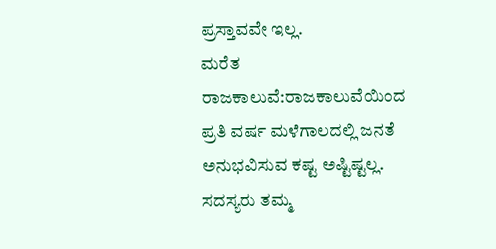ಪ್ರಸ್ತಾವವೇ ಇಲ್ಲ.
ಮರೆತ ರಾಜಕಾಲುವೆ:ರಾಜಕಾಲುವೆಯಿಂದ ಪ್ರತಿ ವರ್ಷ ಮಳೆಗಾಲದಲ್ಲಿ ಜನತೆ ಅನುಭವಿಸುವ ಕಷ್ಟ ಅಷ್ಟಿಷ್ಟಲ್ಲ. ಸದಸ್ಯರು ತಮ್ಮ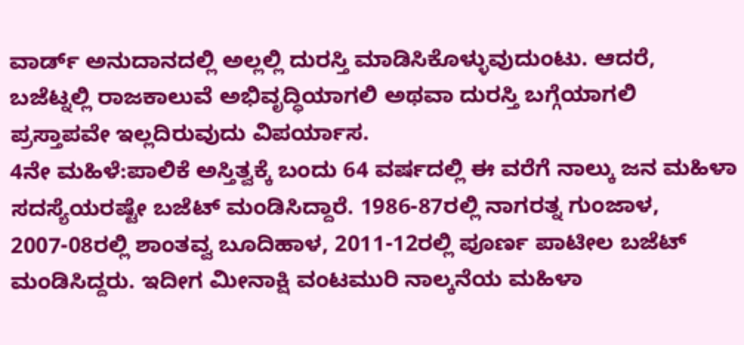ವಾರ್ಡ್ ಅನುದಾನದಲ್ಲಿ ಅಲ್ಲಲ್ಲಿ ದುರಸ್ತಿ ಮಾಡಿಸಿಕೊಳ್ಳುವುದುಂಟು. ಆದರೆ, ಬಜೆಟ್ನಲ್ಲಿ ರಾಜಕಾಲುವೆ ಅಭಿವೃದ್ಧಿಯಾಗಲಿ ಅಥವಾ ದುರಸ್ತಿ ಬಗ್ಗೆಯಾಗಲಿ ಪ್ರಸ್ತಾಪವೇ ಇಲ್ಲದಿರುವುದು ವಿಪರ್ಯಾಸ.
4ನೇ ಮಹಿಳೆ:ಪಾಲಿಕೆ ಅಸ್ತಿತ್ವಕ್ಕೆ ಬಂದು 64 ವರ್ಷದಲ್ಲಿ ಈ ವರೆಗೆ ನಾಲ್ಕು ಜನ ಮಹಿಳಾ ಸದಸ್ಯೆಯರಷ್ಟೇ ಬಜೆಟ್ ಮಂಡಿಸಿದ್ದಾರೆ. 1986-87ರಲ್ಲಿ ನಾಗರತ್ನ ಗುಂಜಾಳ, 2007-08ರಲ್ಲಿ ಶಾಂತವ್ವ ಬೂದಿಹಾಳ, 2011-12ರಲ್ಲಿ ಪೂರ್ಣ ಪಾಟೀಲ ಬಜೆಟ್ ಮಂಡಿಸಿದ್ದರು. ಇದೀಗ ಮೀನಾಕ್ಷಿ ವಂಟಮುರಿ ನಾಲ್ಕನೆಯ ಮಹಿಳಾ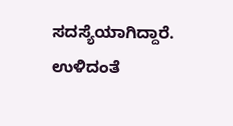ಸದಸ್ಯೆಯಾಗಿದ್ದಾರೆ. ಉಳಿದಂತೆ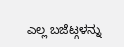ಎಲ್ಲ ಬಜೆಟ್ಗಳನ್ನು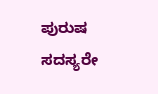ಪುರುಷ ಸದಸ್ಯರೇ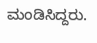ಮಂಡಿಸಿದ್ದರು.